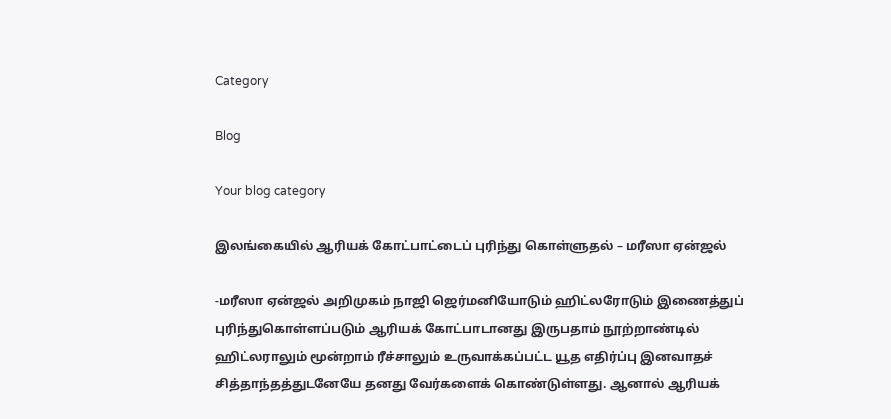Category

Blog

Your blog category

இலங்கையில் ஆரியக் கோட்பாட்டைப் புரிந்து கொள்ளுதல் – மரீஸா ஏன்ஜல்

-மரீஸா ஏன்ஜல் அறிமுகம் நாஜி ஜெர்மனியோடும் ஹிட்லரோடும் இணைத்துப் புரிந்துகொள்ளப்படும் ஆரியக் கோட்பாடானது இருபதாம் நூற்றாண்டில் ஹிட்லராலும் மூன்றாம் ரீச்சாலும் உருவாக்கப்பட்ட யூத எதிர்ப்பு இனவாதச் சித்தாந்தத்துடனேயே தனது வேர்களைக் கொண்டுள்ளது. ஆனால் ஆரியக்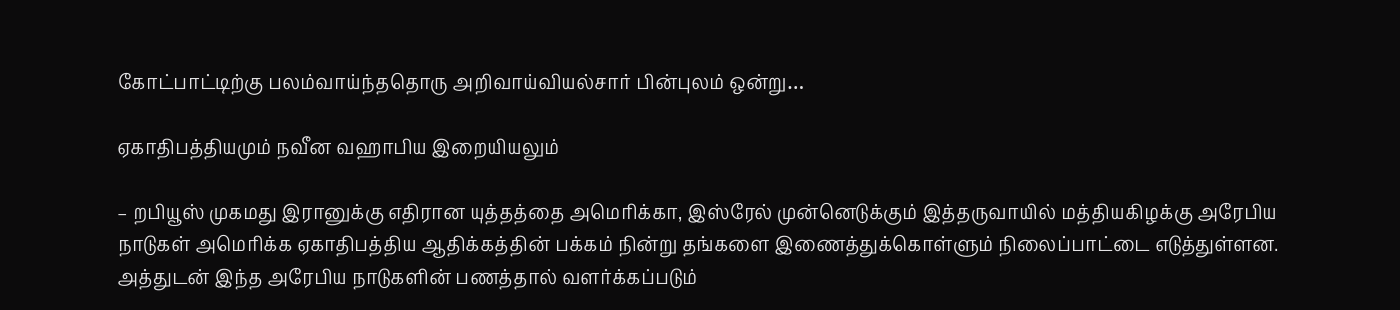கோட்பாட்டிற்கு பலம்வாய்ந்ததொரு அறிவாய்வியல்சார் பின்புலம் ஒன்று…

ஏகாதிபத்தியமும் நவீன வஹாபிய இறையியலும்

– றபியூஸ் முகமது இரானுக்கு எதிரான யுத்தத்தை அமெரிக்கா, இஸ்ரேல் முன்னெடுக்கும் இத்தருவாயில் மத்தியகிழக்கு அரேபிய நாடுகள் அமெரிக்க ஏகாதிபத்திய ஆதிக்கத்தின் பக்கம் நின்று தங்களை இணைத்துக்கொள்ளும் நிலைப்பாட்டை எடுத்துள்ளன. அத்துடன் இந்த அரேபிய நாடுகளின் பணத்தால் வளர்க்கப்படும்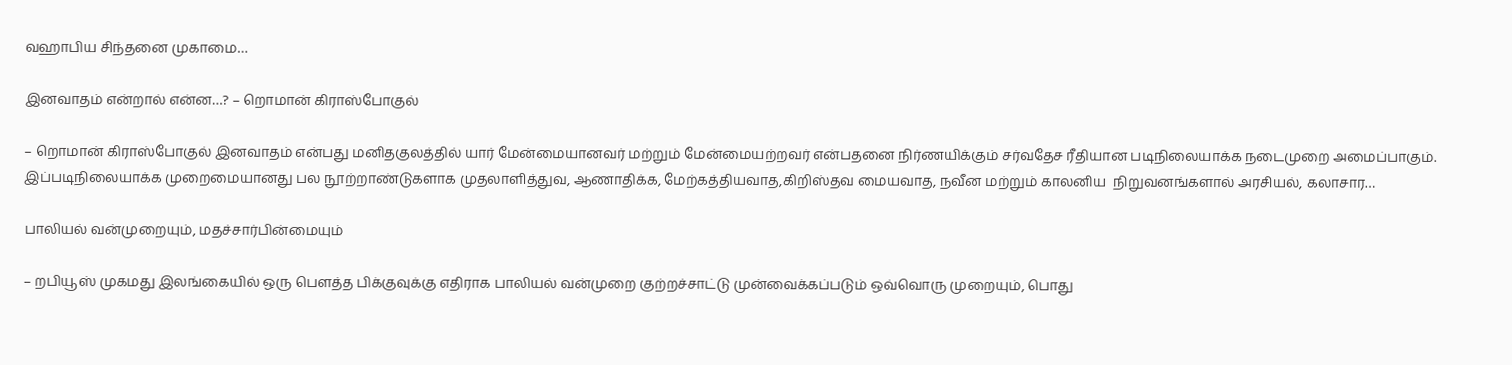வஹாபிய சிந்தனை முகாமை…

இனவாதம் என்றால் என்ன…? – றொமான் கிராஸ்போகுல்

– றொமான் கிராஸ்போகுல் இனவாதம் என்பது மனிதகுலத்தில் யார் மேன்மையானவர் மற்றும் மேன்மையற்றவர் என்பதனை நிர்ணயிக்கும் சர்வதேச ரீதியான படிநிலையாக்க நடைமுறை அமைப்பாகும். இப்படிநிலையாக்க முறைமையானது பல நூற்றாண்டுகளாக முதலாளித்துவ, ஆணாதிக்க, மேற்கத்தியவாத,கிறிஸ்தவ மையவாத, நவீன மற்றும் காலனிய  நிறுவனங்களால் அரசியல், கலாசார…

பாலியல் வன்முறையும், மதச்சார்பின்மையும்

– றபியூஸ் முகமது இலங்கையில் ஒரு பௌத்த பிக்குவுக்கு எதிராக பாலியல் வன்முறை குற்றச்சாட்டு முன்வைக்கப்படும் ஒவ்வொரு முறையும், பொது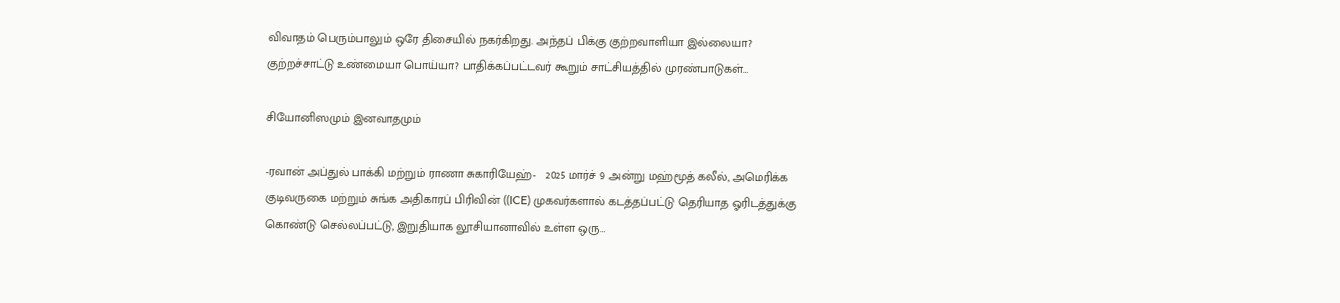விவாதம் பெரும்பாலும் ஒரே திசையில் நகர்கிறது. அந்தப் பிக்கு குற்றவாளியா இல்லையா? குற்றச்சாட்டு உண்மையா பொய்யா? பாதிக்கப்பட்டவர் கூறும் சாட்சியத்தில் முரண்பாடுகள்…

சியோனிஸமும் இனவாதமும்

-ரவான் அப்துல் பாக்கி மற்றும் ராணா சுகாரியேஹ்-   2025 மார்ச் 9 அன்று மஹ்மூத் கலீல், அமெரிக்க குடிவருகை மற்றும் சுங்க அதிகாரப் பிரிவின் ((ICE) முகவர்களால் கடத்தப்பட்டு தெரியாத ஓரிடத்துக்கு கொண்டு செல்லப்பட்டு, இறுதியாக லூசியானாவில் உள்ள ஒரு…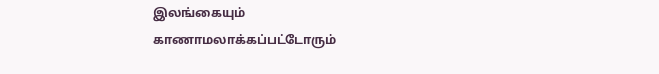இலங்கையும் காணாமலாக்கப்பட்டோரும்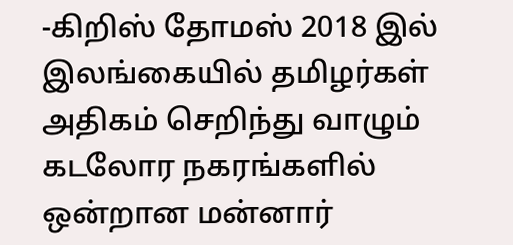-கிறிஸ் தோமஸ் 2018 இல் இலங்கையில் தமிழர்கள் அதிகம் செறிந்து வாழும் கடலோர நகரங்களில் ஒன்றான மன்னார்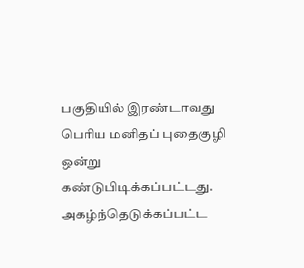பகுதியில் இரண்டாவது பெரிய மனிதப் புதைகுழி ஒன்று கண்டுபிடிக்கப்பட்டது. அகழ்ந்தெடுக்கப்பட்ட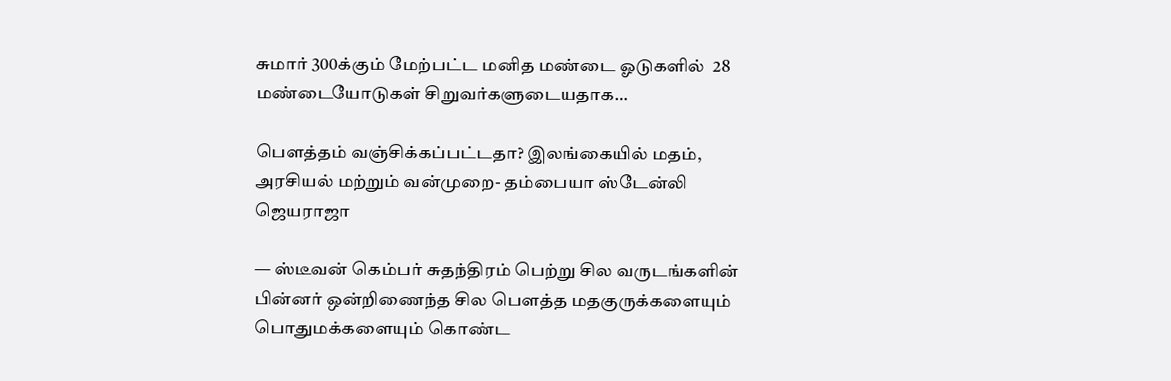சுமார் 300க்கும் மேற்பட்ட மனித மண்டை ஓடுகளில்  28 மண்டையோடுகள் சிறுவர்களுடையதாக…

பௌத்தம் வஞ்சிக்கப்பட்டதா? இலங்கையில் மதம், அரசியல் மற்றும் வன்முறை- தம்பையா ஸ்டேன்லி ஜெயராஜா

— ஸ்டீவன் கெம்பர் சுதந்திரம் பெற்று சில வருடங்களின் பின்னர் ஒன்றிணைந்த‌ சில பௌத்த மதகுருக்களையும் பொதுமக்களையும் கொண்ட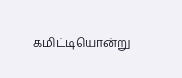கமிட்டியொன்று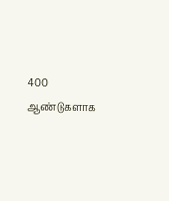400 ஆண்டுகளாக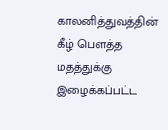காலனித்துவத்தின் கீழ் பௌத்த மதத்துக்கு இழைக்கப்பட்ட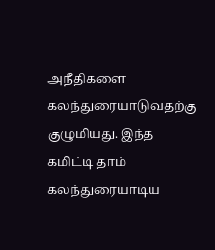அநீதிகளை கலந்துரையாடுவதற்கு குழுமியது. இந்த கமிட்டி தாம் கலந்துரையாடிய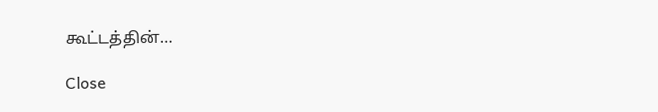கூட்டத்தின்…

Close